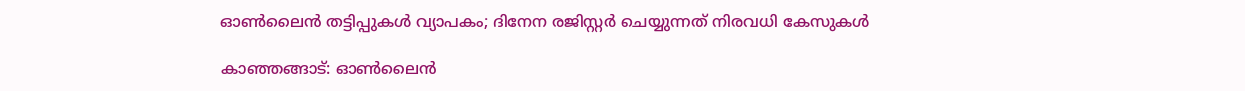ഓണ്‍ലൈന്‍ തട്ടിപ്പുകള്‍ വ്യാപകം; ദിനേന രജിസ്റ്റര്‍ ചെയ്യുന്നത് നിരവധി കേസുകള്‍

കാഞ്ഞങ്ങാട്: ഓണ്‍ലൈന്‍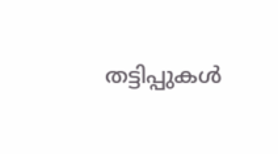തട്ടിപ്പുകള്‍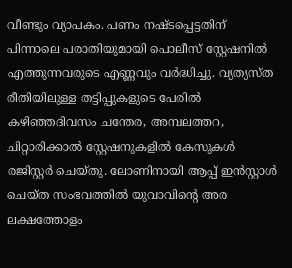വീണ്ടും വ്യാപകം. പണം നഷ്ടപ്പെട്ടതിന് പിന്നാലെ പരാതിയുമായി പൊലീസ് സ്റ്റേഷനില്‍ എത്തുന്നവരുടെ എണ്ണവും വര്‍ദ്ധിച്ചു. വ്യത്യസ്ത രീതിയിലുള്ള തട്ടിപ്പുകളുടെ പേരില്‍ കഴിഞ്ഞദിവസം ചന്തേര, അമ്പലത്തറ, ചിറ്റാരിക്കാല്‍ സ്റ്റേഷനുകളില്‍ കേസുകള്‍ രജിസ്റ്റര്‍ ചെയ്തു. ലോണിനായി ആപ്പ് ഇന്‍സ്റ്റാള്‍ ചെയ്ത സംഭവത്തില്‍ യുവാവിന്റെ അര ലക്ഷത്തോളം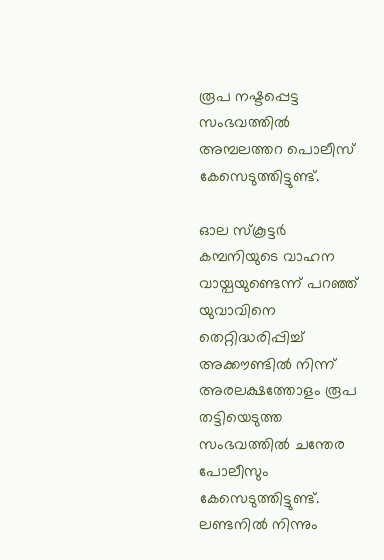രൂപ നഷ്ടപ്പെട്ട സംഭവത്തില്‍ അമ്പലത്തറ പൊലീസ് കേസെടുത്തിട്ടുണ്ട്.

ഓല സ്‌കൂട്ടര്‍ കമ്പനിയുടെ വാഹന വായ്പയുണ്ടെന്ന് പറഞ്ഞ് യുവാവിനെ തെറ്റിദ്ധരിപ്പിച്ച് അക്കൗണ്ടില്‍ നിന്ന് അരലക്ഷത്തോളം രൂപ തട്ടിയെടുത്ത സംഭവത്തില്‍ ചന്തേര പോലീസും കേസെടുത്തിട്ടുണ്ട്. ലണ്ടനില്‍ നിന്നും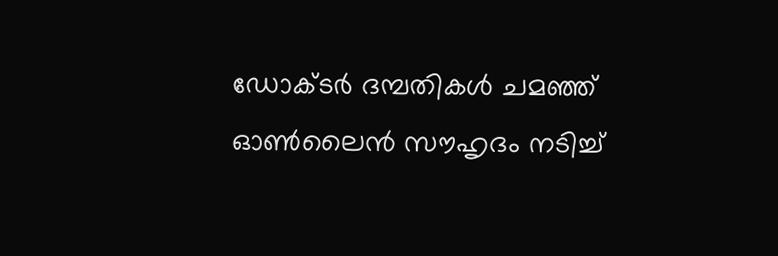ഡോക്ടര്‍ ദമ്പതികള്‍ ചമഞ്ഞ് ഓണ്‍ലൈന്‍ സൗഹൃദം നടിച്ച്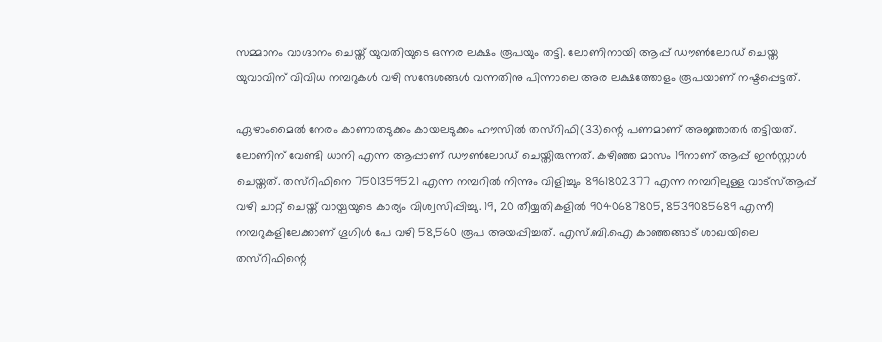സമ്മാനം വാഗ്ദാനം ചെയ്ത് യുവതിയുടെ ഒന്നര ലക്ഷം രൂപയും തട്ടി. ലോണിനായി ആപ്പ് ഡൗണ്‍ലോഡ് ചെയ്ത യുവാവിന് വിവിധ നമ്പറുകള്‍ വഴി സന്ദേശങ്ങള്‍ വന്നതിനു പിന്നാലെ അര ലക്ഷത്തോളം രൂപയാണ് നഷ്ടപ്പെട്ടത്.

ഏഴാംമൈല്‍ നേരം കാണാതടുക്കം കായലടുക്കം ഹൗസില്‍ തസ്‌റിഫി(33)ന്റെ പണമാണ് അജ്ഞാതര്‍ തട്ടിയത്. ലോണിന് വേണ്ടി ധാനി എന്ന ആപ്പാണ് ഡൗണ്‍ലോഡ് ചെയ്തിരുന്നത്. കഴിഞ്ഞ മാസം 19നാണ് ആപ്പ് ഇന്‍സ്റ്റാള്‍ ചെയ്തത്. തസ്‌റിഫിനെ 7501359521 എന്ന നമ്പറില്‍ നിന്നും വിളിച്ചും 8961802377 എന്ന നമ്പറിലുള്ള വാട്‌സ്ആപ്പ് വഴി ചാറ്റ് ചെയ്ത് വായ്പയുടെ കാര്യം വിശ്വസിപ്പിച്ചു. 19, 20 തീയ്യതികളില്‍ 9040687805, 8539085689 എന്നീ നമ്പറുകളിലേക്കാണ് ഗൂഗിള്‍ പേ വഴി 58,560 രൂപ അയപ്പിച്ചത്. എസ്.ബി.ഐ കാഞ്ഞങ്ങാട് ശാഖയിലെ തസ്‌റിഫിന്റെ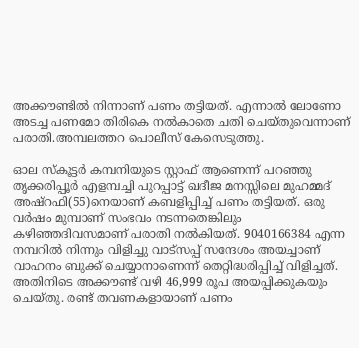അക്കൗണ്ടില്‍ നിന്നാണ് പണം തട്ടിയത്. എന്നാല്‍ ലോണോ അടച്ച പണമോ തിരികെ നല്‍കാതെ ചതി ചെയ്തുവെന്നാണ് പരാതി.അമ്പലത്തറ പൊലീസ് കേസെടുത്തു.

ഓല സ്‌കൂട്ടര്‍ കമ്പനിയുടെ സ്റ്റാഫ് ആണെന്ന് പറഞ്ഞു തൃക്കരിപ്പൂര്‍ എളമ്പച്ചി പുറപ്പാട്ട് ഖദീജ മനസ്സിലെ മുഹമ്മദ് അഷ്‌റഫി(55)നെയാണ് കബളിപ്പിച്ച് പണം തട്ടിയത്. ഒരു വര്‍ഷം മുമ്പാണ് സംഭവം നടന്നതെങ്കിലും കഴിഞ്ഞദിവസമാണ് പരാതി നല്‍കിയത്. 9040166384 എന്ന നമ്പറില്‍ നിന്നും വിളിച്ചു വാട്‌സപ്പ് സന്ദേശം അയച്ചാണ് വാഹനം ബുക്ക് ചെയ്യാനാണെന്ന് തെറ്റിദ്ധരിപ്പിച്ച് വിളിച്ചത്. അതിനിടെ അക്കൗണ്ട് വഴി 46,999 രൂപ അയപ്പിക്കുകയും ചെയ്തു. രണ്ട് തവണകളായാണ് പണം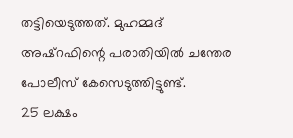തട്ടിയെടുത്തത്. മുഹമ്മദ് അഷ്‌റഫിന്റെ പരാതിയില്‍ ചന്തേര പോലീസ് കേസെടുത്തിട്ടുണ്ട്.
25 ലക്ഷം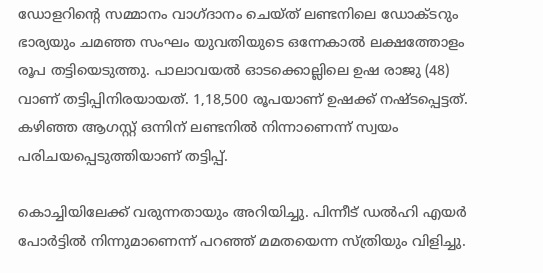ഡോളറിന്റെ സമ്മാനം വാഗ്ദാനം ചെയ്ത് ലണ്ടനിലെ ഡോക്ടറും ഭാര്യയും ചമഞ്ഞ സംഘം യുവതിയുടെ ഒന്നേകാല്‍ ലക്ഷത്തോളം രൂപ തട്ടിയെടുത്തു. പാലാവയല്‍ ഓടക്കൊല്ലിലെ ഉഷ രാജു (48) വാണ് തട്ടിപ്പിനിരയായത്. 1,18,500 രൂപയാണ് ഉഷക്ക് നഷ്ടപ്പെട്ടത്. കഴിഞ്ഞ ആഗസ്റ്റ് ഒന്നിന് ലണ്ടനില്‍ നിന്നാണെന്ന് സ്വയം പരിചയപ്പെടുത്തിയാണ് തട്ടിപ്പ്.

കൊച്ചിയിലേക്ക് വരുന്നതായും അറിയിച്ചു. പിന്നീട് ഡല്‍ഹി എയര്‍ പോര്‍ട്ടില്‍ നിന്നുമാണെന്ന് പറഞ്ഞ് മമതയെന്ന സ്ത്രിയും വിളിച്ചു.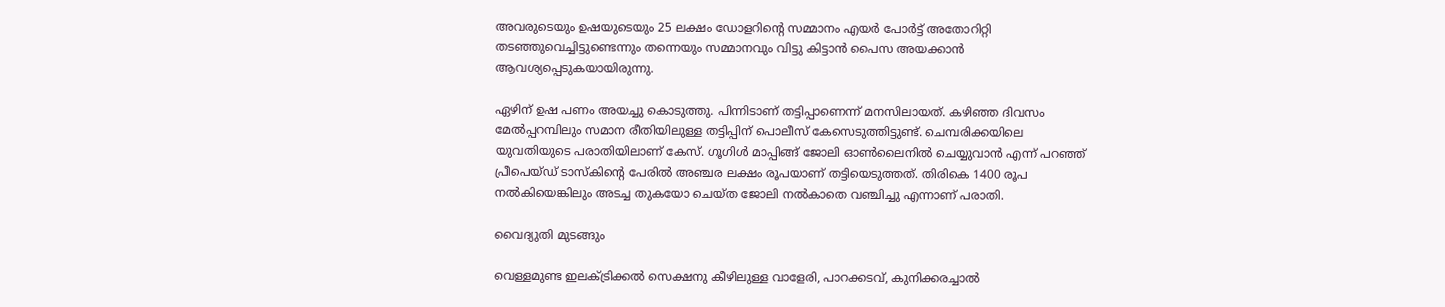അവരുടെയും ഉഷയുടെയും 25 ലക്ഷം ഡോളറിന്റെ സമ്മാനം എയര്‍ പോര്‍ട്ട് അതോറിറ്റി തടഞ്ഞുവെച്ചിട്ടുണ്ടെന്നും തന്നെയും സമ്മാനവും വിട്ടു കിട്ടാന്‍ പൈസ അയക്കാന്‍ ആവശ്യപ്പെടുകയായിരുന്നു.

ഏഴിന് ഉഷ പണം അയച്ചു കൊടുത്തു. പിന്നിടാണ് തട്ടിപ്പാണെന്ന് മനസിലായത്. കഴിഞ്ഞ ദിവസം മേല്‍പ്പറമ്പിലും സമാന രീതിയിലുള്ള തട്ടിപ്പിന് പൊലീസ് കേസെടുത്തിട്ടുണ്ട്. ചെമ്പരിക്കയിലെ യുവതിയുടെ പരാതിയിലാണ് കേസ്. ഗൂഗിള്‍ മാപ്പിങ്ങ് ജോലി ഓണ്‍ലൈനില്‍ ചെയ്യുവാന്‍ എന്ന് പറഞ്ഞ് പ്രീപെയ്ഡ് ടാസ്‌കിന്റെ പേരില്‍ അഞ്ചര ലക്ഷം രൂപയാണ് തട്ടിയെടുത്തത്. തിരികെ 1400 രൂപ നല്‍കിയെങ്കിലും അടച്ച തുകയോ ചെയ്ത ജോലി നല്‍കാതെ വഞ്ചിച്ചു എന്നാണ് പരാതി.

വൈദ്യുതി മുടങ്ങും

വെള്ളമുണ്ട ഇലക്ട്രിക്കൽ സെക്ഷനു കീഴിലുള്ള വാളേരി, പാറക്കടവ്, കുനിക്കരച്ചാൽ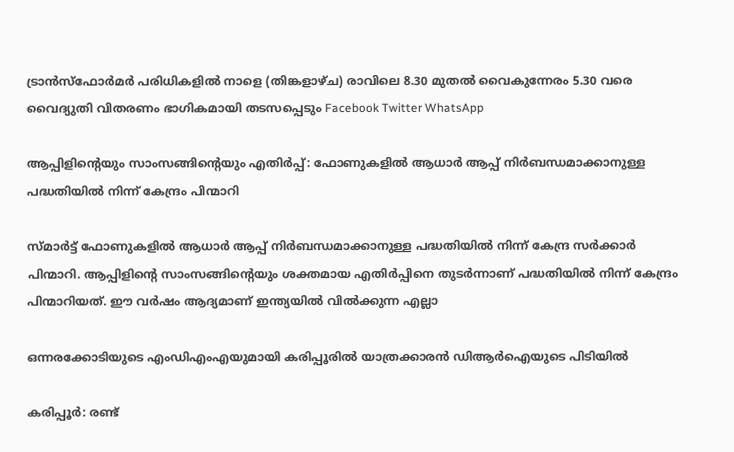ട്രാൻസ്ഫോർമർ പരിധികളിൽ നാളെ (തിങ്കളാഴ്ച) രാവിലെ 8.30 മുതൽ വൈകുന്നേരം 5.30 വരെ വൈദ്യുതി വിതരണം ഭാഗികമായി തടസപ്പെടും Facebook Twitter WhatsApp

ആപ്പിളിന്റെയും സാംസങ്ങിന്റെയും എതിർ‌പ്പ്: ഫോണുകളിൽ ആധാർ ആപ്പ് നിർബന്ധമാക്കാനുള്ള പദ്ധതിയിൽ നിന്ന് കേന്ദ്രം പിന്മാറി

സ്മാർട്ട് ഫോണുകളിൽ ആധാർ ആപ്പ് നിർബന്ധമാക്കാനുള്ള പദ്ധതിയിൽ നിന്ന് കേന്ദ്ര സർക്കാർ പിന്മാറി. ആപ്പിളിന്റെ സാംസങ്ങിന്റെയും ശക്തമായ എതിർ‌പ്പിനെ തുടർന്നാണ് പദ്ധതിയിൽ നിന്ന് കേന്ദ്രം പിന്മാറിയത്. ഈ വർഷം ആദ്യമാണ് ഇന്ത്യയിൽ വിൽക്കുന്ന എല്ലാ

ഒന്നരക്കോടിയുടെ എംഡിഎംഎയുമായി കരിപ്പൂരില്‍ യാത്രക്കാരന്‍ ഡിആര്‍ഐയുടെ പിടിയില്‍

കരിപ്പൂര്‍: രണ്ട്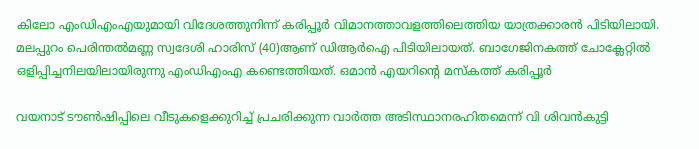കിലോ എംഡിഎംഎയുമായി വിദേശത്തുനിന്ന് കരിപ്പൂര്‍ വിമാനത്താവളത്തിലെത്തിയ യാത്രക്കാരന്‍ പിടിയിലായി. മലപ്പുറം പെരിന്തല്‍മണ്ണ സ്വദേശി ഹാരിസ് (40)ആണ് ഡിആര്‍ഐ പിടിയിലായത്. ബാഗേജിനകത്ത് ചോക്ലേറ്റില്‍ ഒളിപ്പിച്ചനിലയിലായിരുന്നു എംഡിഎംഎ കണ്ടെത്തിയത്. ഒമാന്‍ എയറിന്റെ മസ്‌കത്ത് കരിപ്പൂര്‍

വയനാട് ടൗൺഷിപ്പിലെ വീടുകളെക്കുറിച്ച് പ്രചരിക്കുന്ന വാർത്ത അടിസ്ഥാനരഹിതമെന്ന് വി ശിവൻകുട്ടി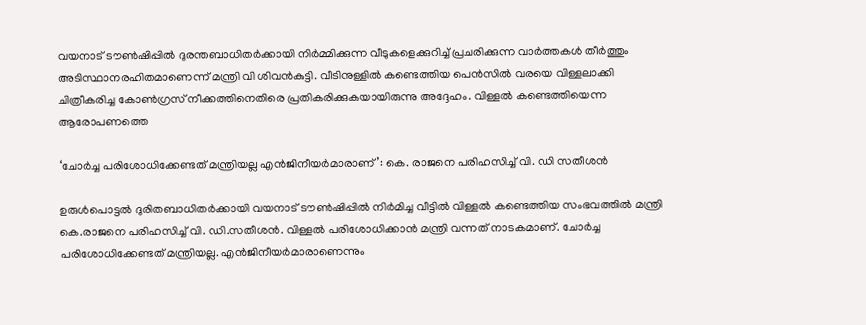വയനാട് ടൗൺഷിപ്പിൽ ദുരന്തബാധിതർക്കായി നിർമ്മിക്കുന്ന വീടുകളെക്കുറിച്ച് പ്രചരിക്കുന്ന വാർത്തകൾ തീർത്തും അടിസ്ഥാനരഹിതമാണെന്ന് മന്ത്രി വി ശിവൻകുട്ടി. വീടിനുള്ളിൽ കണ്ടെത്തിയ പെൻസിൽ വരയെ വിള്ളലാക്കി ചിത്രീകരിച്ച കോൺഗ്രസ് നീക്കത്തിനെതിരെ പ്രതികരിക്കുകയായിരുന്നു അദ്ദേഹം. വിള്ളൽ കണ്ടെത്തിയെന്ന ആരോപണത്തെ

‘ചോര്‍ച്ച പരിശോധിക്കേണ്ടത് മന്ത്രിയല്ല എൻജിനീയർമാരാണ്’: കെ. രാജനെ പരിഹസിച്ച് വി. ഡി സതീശൻ

ഉരുൾപൊട്ടൽ ദുരിതബാധിതർക്കായി വയനാട് ടൗൺഷിപ്പിൽ നിർമിച്ച വീട്ടിൽ വിള്ളൽ കണ്ടെത്തിയ സംഭവത്തിൽ മന്ത്രി കെ.രാജനെ പരിഹസിച്ച് വി. ഡി.സതീശൻ. വിള്ളൽ പരിശോധിക്കാൻ മന്ത്രി വന്നത് നാടകമാണ്. ചോര്‍ച്ച പരിശോധിക്കേണ്ടത് മന്ത്രിയല്ല. എൻജിനീയർമാരാണെന്നും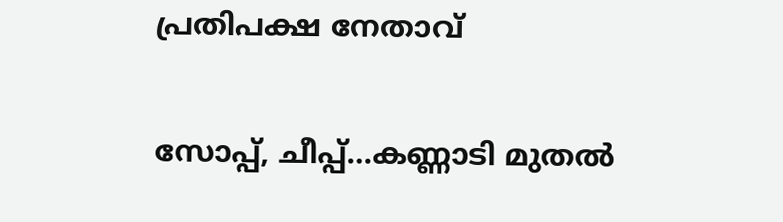പ്രതിപക്ഷ നേതാവ്

സോപ്പ്, ചീപ്പ്…കണ്ണാടി മുതല്‍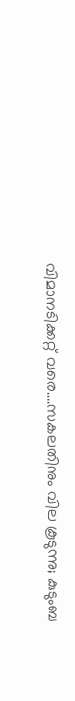വിമാനടിക്കറ്റ് വരെ….സകലതിനും വില കൂടുന്നു; കുടുംബ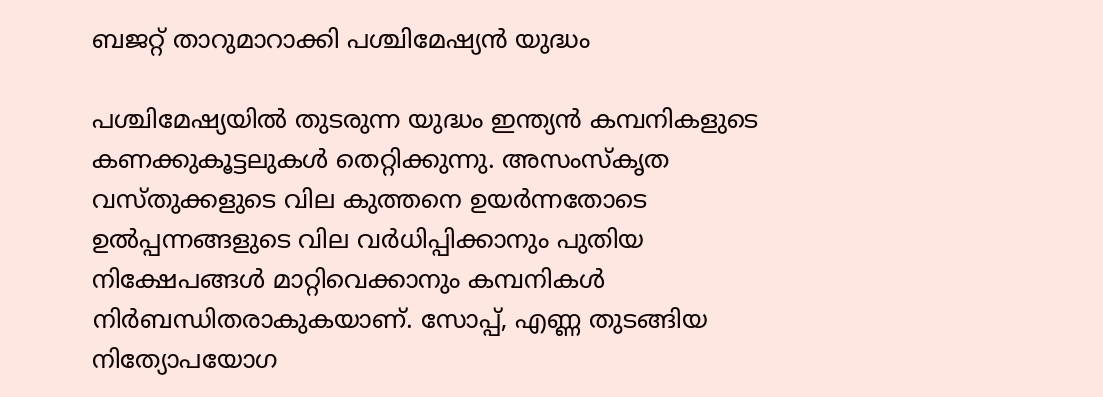ബജറ്റ് താറുമാറാക്കി പശ്ചിമേഷ്യൻ യുദ്ധം

പശ്ചിമേഷ്യയില്‍ തുടരുന്ന യുദ്ധം ഇന്ത്യന്‍ കമ്പനികളുടെ കണക്കുകൂട്ടലുകള്‍ തെറ്റിക്കുന്നു. അസംസ്‌കൃത വസ്തുക്കളുടെ വില കുത്തനെ ഉയര്‍ന്നതോടെ ഉല്‍പ്പന്നങ്ങളുടെ വില വര്‍ധിപ്പിക്കാനും പുതിയ നിക്ഷേപങ്ങള്‍ മാറ്റിവെക്കാനും കമ്പനികള്‍ നിര്‍ബന്ധിതരാകുകയാണ്. സോപ്പ്, എണ്ണ തുടങ്ങിയ നിത്യോപയോഗ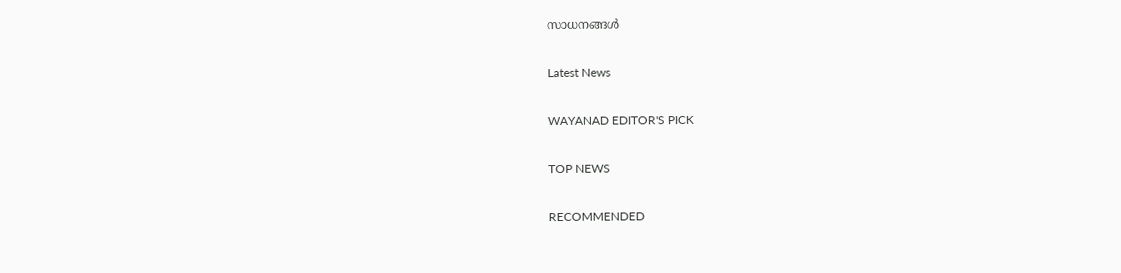സാധനങ്ങള്‍

Latest News

WAYANAD EDITOR'S PICK

TOP NEWS

RECOMMENDED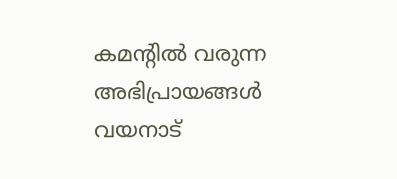കമന്റിൽ വരുന്ന അഭിപ്രായങ്ങൾ വയനാട്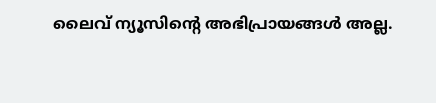ലൈവ് ന്യൂസിന്റെ അഭിപ്രായങ്ങൾ അല്ല.